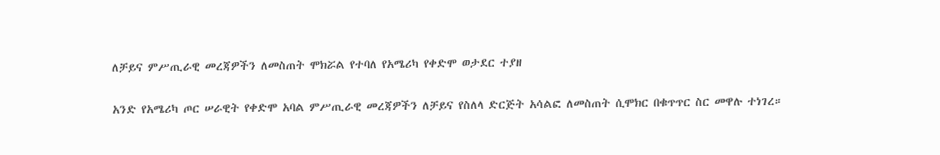ለቻይና ምሥጢራዊ መረጃዎችን ለመስጠት ሞክሯል የተባለ የአሜሪካ የቀድሞ ወታደር ተያዘ

አንድ የአሜሪካ ጦር ሠራዊት የቀድሞ አባል ምሥጢራዊ መረጃዎችን ለቻይና የስለላ ድርጅት አሳልፎ ለመስጠት ሲሞክር በቁጥጥር ስር መዋሉ ተነገረ።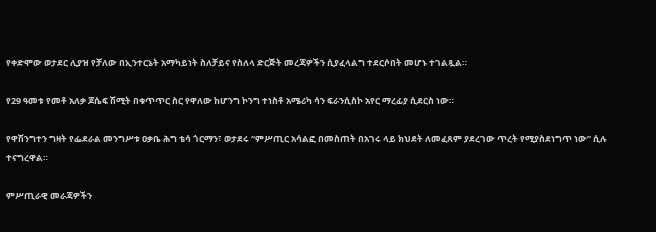የቀድሞው ወታደር ሊያዝ የቻለው በኢንተርኔት አማካይነት ስለቻይና የስለላ ድርጅት መረጃዎችን ሲያፈላልግ ተደርሶበት መሆኑ ተገልጿል።

የ29 ዓመቱ የመቶ አለቃ ጆሴፍ ሽሚት በቁጥጥር ስር የዋለው ከሆንግ ኮንግ ተነስቶ አሜሪካ ሳን ፍራንሲስኮ አየር ማረፊያ ሲደርስ ነው።

የዋሽንግተን ግዛት የፌደራል መንግሥቱ ዐቃቤ ሕግ ቴሳ ጎርማን፣ ወታደሩ “ምሥጢር አሳልፎ በመስጠት በአገሩ ላይ ክህደት ለመፈጸም ያደረገው ጥረት የሚያስደነግጥ ነው” ሲሉ ተናግረዋል።

ምሥጢራዊ መራጃዎችን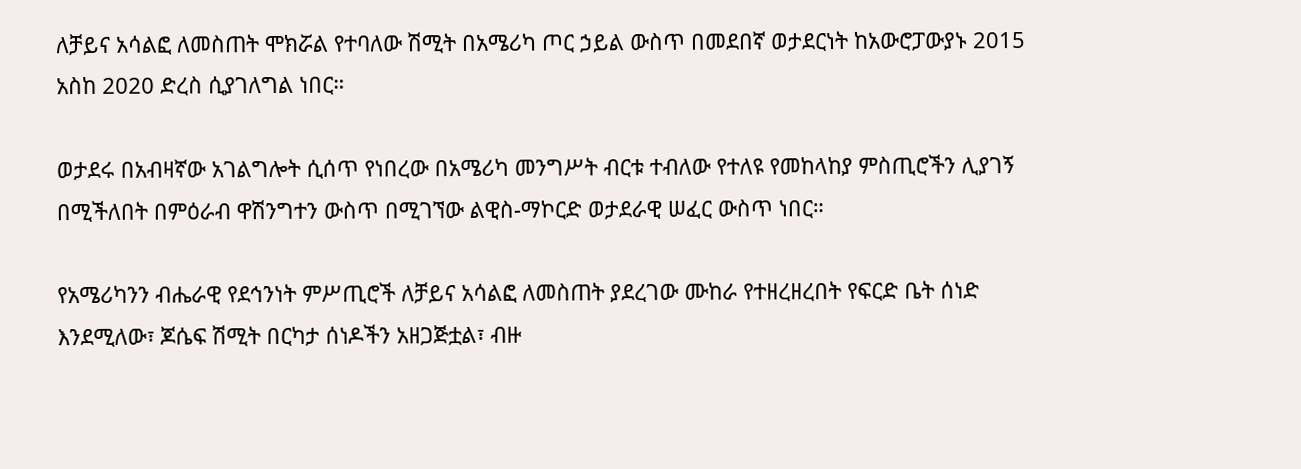ለቻይና አሳልፎ ለመስጠት ሞክሯል የተባለው ሽሚት በአሜሪካ ጦር ኃይል ውስጥ በመደበኛ ወታደርነት ከአውሮፓውያኑ 2015 አስከ 2020 ድረስ ሲያገለግል ነበር።

ወታደሩ በአብዛኛው አገልግሎት ሲሰጥ የነበረው በአሜሪካ መንግሥት ብርቱ ተብለው የተለዩ የመከላከያ ምስጢሮችን ሊያገኝ በሚችለበት በምዕራብ ዋሽንግተን ውስጥ በሚገኘው ልዊስ-ማኮርድ ወታደራዊ ሠፈር ውስጥ ነበር።

የአሜሪካንን ብሔራዊ የደኅንነት ምሥጢሮች ለቻይና አሳልፎ ለመስጠት ያደረገው ሙከራ የተዘረዘረበት የፍርድ ቤት ሰነድ እንደሚለው፣ ጆሴፍ ሽሚት በርካታ ሰነዶችን አዘጋጅቷል፣ ብዙ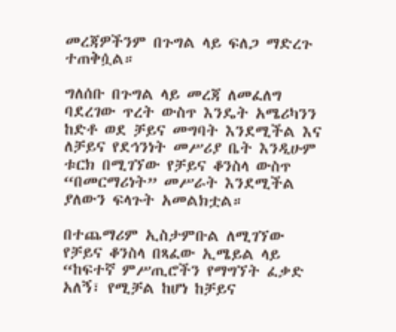መረጃዎችንም በጉግል ላይ ፍለጋ ማድረጉ ተጠቅሷል።

ግለሰቡ በጉግል ላይ መረጃ ለመፈለግ ባደረገው ጥረት ውስጥ እንዴት አሜሪካንን ከድቶ ወደ ቻይና መግባት እንደሚችል እና ለቻይና የደኅንነት መሥሪያ ቤት እንዲሁም ቱርክ በሚገኘው የቻይና ቆንስላ ውስጥ “በመርማሪነት” መሥራት እንደሚችል ያለውን ፍላጉት አመልክቷል።

በተጨማሪም ኢስታምቡል ለሚገኘው የቻይና ቆንስላ በጻፈው ኢሜይል ላይ “ከፍተኛ ምሥጢሮችን የማግኘት ፈቃድ አለኝ፣ የሚቻል ከሆነ ከቻይና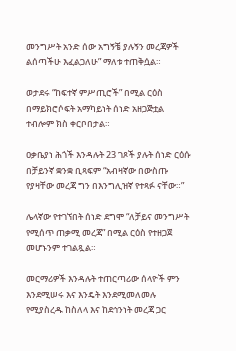መንግሥት አንድ ሰው አግኝቼ ያሉኝን መረጃዎች ልሰጣችሁ እፈልጋለሁ” ማለቱ ተጠቅሷል።

ወታደሩ “ከፍተኛ ምሥጢሮች” በሚል ርዕስ በማይክሮሶፍት አማካይነት ሰነድ አዘጋጅቷል ተብሎም ክስ ቀርቦበታል።

ዐቃቤያነ ሕጎች እንዳሉት 23 ገጾች ያሉት ሰነድ ርዕሱ በቻይንኛ ቋንቋ ቢጻፍም “አብዛኛው በውስጡ የያዛቸው መረጃ ግን በእንግሊዝኛ የተጻፉ ናቸው።”

ሌላኛው የተገኘበት ሰነድ ደግሞ “ለቻይና መንግሥት የሚሰጥ ጠቃሚ መረጃ” በሚል ርዕስ የተዘጋጀ መሆኑንም ተገልጿል።

መርማሪዎች እንዳሉት ተጠርጣሪው ሰላዮች ምን እንደሚሠሩ እና እንዴት እንደሚመለመሉ የሚያስረዱ ከስለላ እና ከደኅንነት መረጃ ጋር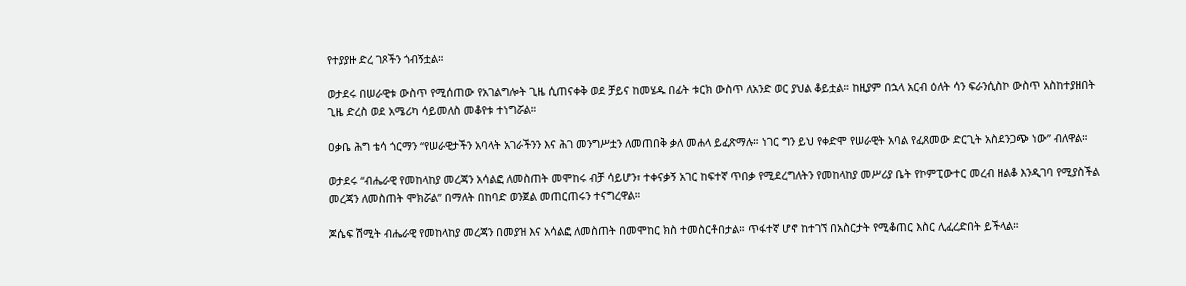የተያያዙ ድረ ገጾችን ጎብኝቷል።

ወታደሩ በሠራዊቱ ውስጥ የሚሰጠው የአገልግሎት ጊዜ ሲጠናቀቅ ወደ ቻይና ከመሄዱ በፊት ቱርክ ውስጥ ለአንድ ወር ያህል ቆይቷል። ከዚያም በኋላ አርብ ዕለት ሳን ፍራንሲስኮ ውስጥ አስከተያዘበት ጊዜ ድረስ ወደ አሜሪካ ሳይመለስ መቆየቱ ተነግሯል።

ዐቃቤ ሕግ ቴሳ ጎርማን “የሠራዊታችን አባላት አገራችንን እና ሕገ መንግሥቷን ለመጠበቅ ቃለ መሐላ ይፈጽማሉ። ነገር ግን ይህ የቀድሞ የሠራዊት አባል የፈጸመው ድርጊት አስደንጋጭ ነው” ብለዋል።

ወታደሩ “ብሔራዊ የመከላከያ መረጃን አሳልፎ ለመስጠት መሞከሩ ብቻ ሳይሆን፣ ተቀናቃኝ አገር ከፍተኛ ጥበቃ የሚደረግለትን የመከላከያ መሥሪያ ቤት የኮምፒውተር መረብ ዘልቆ እንዲገባ የሚያስችል መረጃን ለመስጠት ሞክሯል” በማለት በከባድ ወንጀል መጠርጠሩን ተናግረዋል።

ጆሴፍ ሽሚት ብሔራዊ የመከላከያ መረጃን በመያዝ እና አሳልፎ ለመስጠት በመሞከር ክስ ተመስርቶበታል። ጥፋተኛ ሆኖ ከተገኘ በአስርታት የሚቆጠር እስር ሊፈረድበት ይችላል።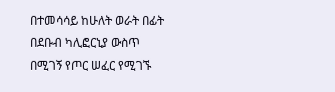በተመሳሳይ ከሁለት ወራት በፊት በደቡብ ካሊፎርኒያ ውስጥ በሚገኝ የጦር ሠፈር የሚገኙ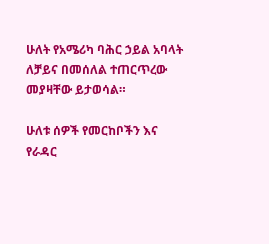ሁለት የአሜሪካ ባሕር ኃይል አባላት ለቻይና በመሰለል ተጠርጥረው መያዛቸው ይታወሳል።

ሁለቱ ሰዎች የመርከቦችን እና የራዳር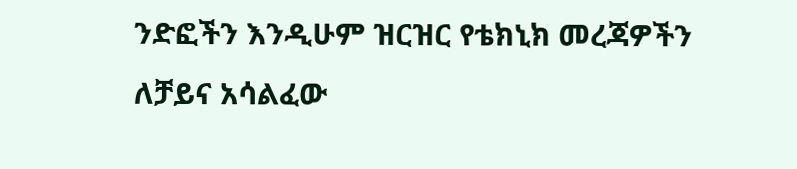ንድፎችን እንዲሁም ዝርዝር የቴክኒክ መረጃዎችን ለቻይና አሳልፈው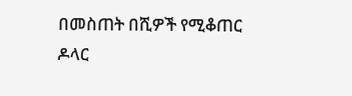በመስጠት በሺዎች የሚቆጠር ዶላር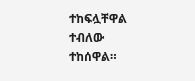ተከፍሏቸዋል ተብለው ተከሰዋል።